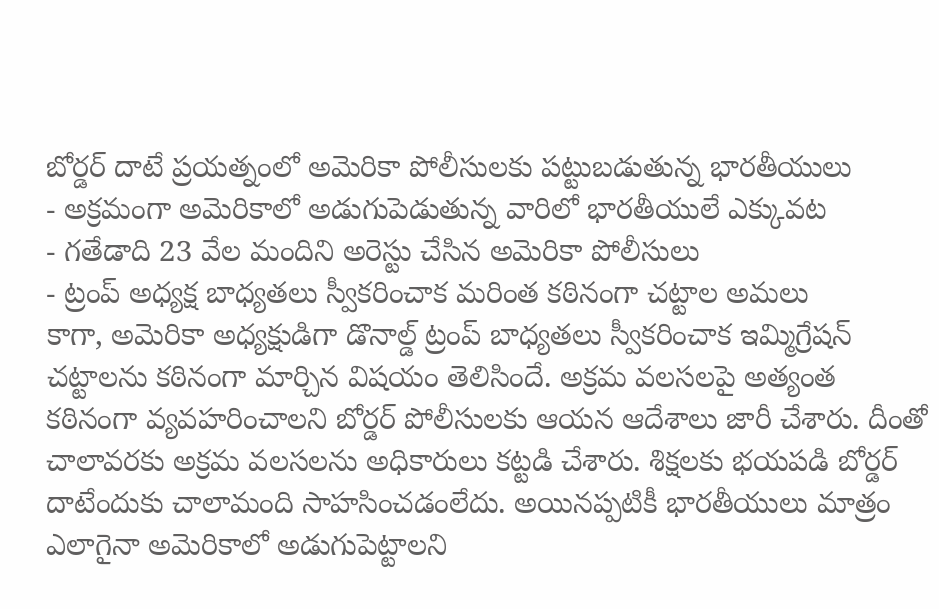బోర్డర్ దాటే ప్రయత్నంలో అమెరికా పోలీసులకు పట్టుబడుతున్న భారతీయులు
- అక్రమంగా అమెరికాలో అడుగుపెడుతున్న వారిలో భారతీయులే ఎక్కువట
- గతేడాది 23 వేల మందిని అరెస్టు చేసిన అమెరికా పోలీసులు
- ట్రంప్ అధ్యక్ష బాధ్యతలు స్వీకరించాక మరింత కఠినంగా చట్టాల అమలు
కాగా, అమెరికా అధ్యక్షుడిగా డొనాల్డ్ ట్రంప్ బాధ్యతలు స్వీకరించాక ఇమ్మిగ్రేషన్ చట్టాలను కఠినంగా మార్చిన విషయం తెలిసిందే. అక్రమ వలసలపై అత్యంత కఠినంగా వ్యవహరించాలని బోర్డర్ పోలీసులకు ఆయన ఆదేశాలు జారీ చేశారు. దీంతో చాలావరకు అక్రమ వలసలను అధికారులు కట్టడి చేశారు. శిక్షలకు భయపడి బోర్డర్ దాటేందుకు చాలామంది సాహసించడంలేదు. అయినప్పటికీ భారతీయులు మాత్రం ఎలాగైనా అమెరికాలో అడుగుపెట్టాలని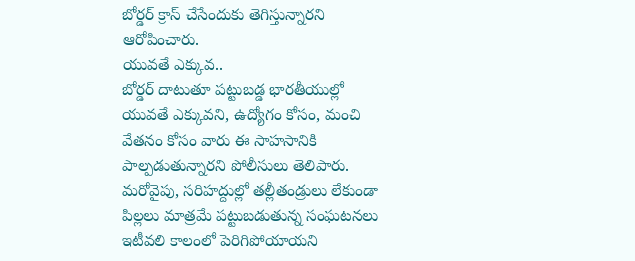బోర్డర్ క్రాస్ చేసేందుకు తెగిస్తున్నారని ఆరోపించారు.
యువతే ఎక్కువ..
బోర్డర్ దాటుతూ పట్టుబడ్డ భారతీయుల్లో యువతే ఎక్కువని, ఉద్యోగం కోసం, మంచి వేతనం కోసం వారు ఈ సాహసానికి పాల్పడుతున్నారని పోలీసులు తెలిపారు. మరోవైపు, సరిహద్దుల్లో తల్లీతండ్రులు లేకుండా పిల్లలు మాత్రమే పట్టుబడుతున్న సంఘటనలు ఇటీవలి కాలంలో పెరిగిపోయాయని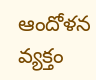ఆందోళన వ్యక్తం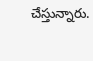చేస్తున్నారు.